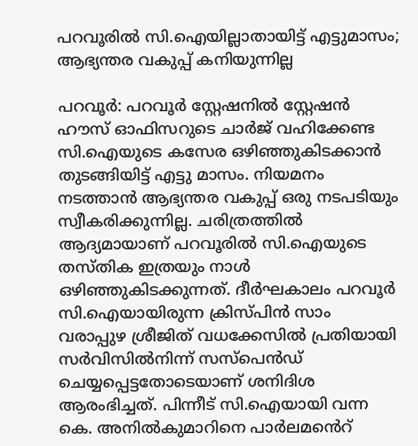പറവൂരിൽ സി.ഐയില്ലാതായിട്ട് എട്ടുമാസം; ആഭ്യന്തര വകുപ്പ് കനിയുന്നില്ല

പറവൂർ: പറവൂർ സ്റ്റേഷനിൽ സ്റ്റേഷൻ ഹൗസ് ഓഫിസറുടെ ചാർജ് വഹിക്കേണ്ട സി.ഐയുടെ കസേര ഒഴിഞ്ഞുകിടക്കാൻ തുടങ്ങിയിട്ട് എട്ടു മാസം. നിയമനം നടത്താൻ ആഭ്യന്തര വകുപ്പ് ഒരു നടപടിയും സ്വീകരിക്കുന്നില്ല. ചരിത്രത്തിൽ ആദ്യമായാണ് പറവൂരിൽ സി.ഐയുടെ തസ്തിക ഇത്രയും നാൾ ഒഴിഞ്ഞുകിടക്കുന്നത്. ദീർഘകാലം പറവൂർ സി.ഐയായിരുന്ന ക്രിസ്പിൻ സാം വരാപ്പുഴ ശ്രീജിത് വധക്കേസിൽ പ്രതിയായി സർവിസിൽനിന്ന് സസ്പെൻഡ് ചെയ്യപ്പെട്ടതോടെയാണ് ശനിദിശ ആരംഭിച്ചത്. പിന്നീട് സി.ഐയായി വന്ന കെ. അനിൽകുമാറിനെ പാർലമൻെറ്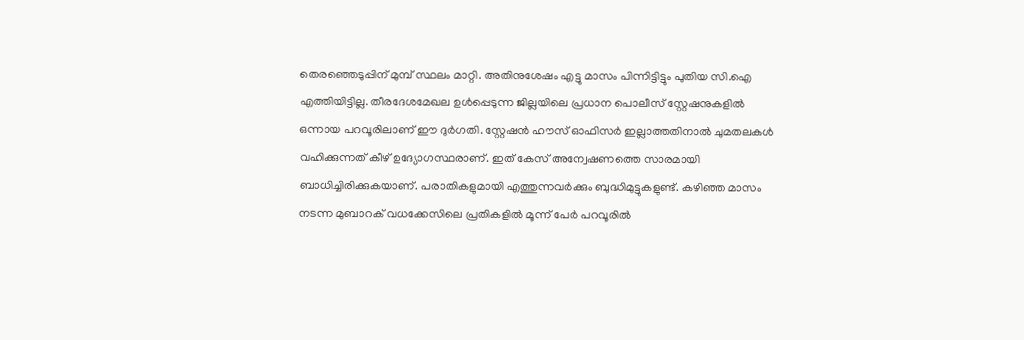തെരഞ്ഞെടുപ്പിന് മുമ്പ് സ്ഥലം മാറ്റി. അതിനുശേഷം എട്ടു മാസം പിന്നിട്ടിട്ടും പുതിയ സി.ഐ എത്തിയിട്ടില്ല. തീരദേശമേഖല ഉൾപ്പെടുന്ന ജില്ലയിലെ പ്രധാന പൊലീസ് സ്റ്റേഷനുകളിൽ ഒന്നായ പറവൂരിലാണ് ഈ ദുർഗതി. സ്റ്റേഷൻ ഹൗസ് ഓഫിസർ ഇല്ലാത്തതിനാൽ ചുമതലകൾ വഹിക്കുന്നത് കീഴ് ഉദ്യോഗസ്ഥരാണ്. ഇത് കേസ് അന്വേഷണത്തെ സാരമായി ബാധിച്ചിരിക്കുകയാണ്. പരാതികളുമായി എത്തുന്നവർക്കും ബുദ്ധിമുട്ടുകളുണ്ട്. കഴിഞ്ഞ മാസം നടന്ന മുബാറക് വധക്കേസിലെ പ്രതികളിൽ മൂന്ന് പേർ പറവൂരിൽ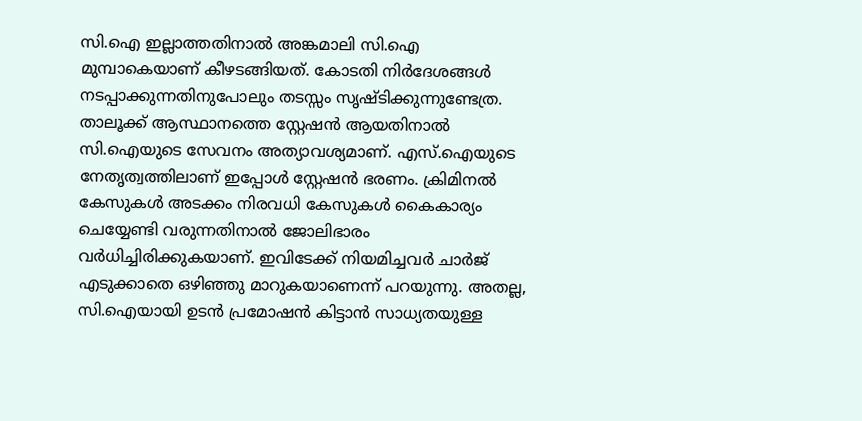സി.ഐ ഇല്ലാത്തതിനാൽ അങ്കമാലി സി.ഐ മുമ്പാകെയാണ് കീഴടങ്ങിയത്. കോടതി നിർദേശങ്ങൾ നടപ്പാക്കുന്നതിനുപോലും തടസ്സം സൃഷ്ടിക്കുന്നുണ്ടേത്ര. താലൂക്ക് ആസ്ഥാനത്തെ സ്റ്റേഷൻ ആയതിനാൽ സി.ഐയുടെ സേവനം അത്യാവശ്യമാണ്. എസ്.ഐയുടെ നേതൃത്വത്തിലാണ് ഇപ്പോൾ സ്റ്റേഷൻ ഭരണം. ക്രിമിനൽ കേസുകൾ അടക്കം നിരവധി കേസുകൾ കൈകാര്യം ചെയ്യേണ്ടി വരുന്നതിനാൽ ജോലിഭാരം വർധിച്ചിരിക്കുകയാണ്. ഇവിടേക്ക് നിയമിച്ചവർ ചാർജ് എടുക്കാതെ ഒഴിഞ്ഞു മാറുകയാണെന്ന് പറയുന്നു. അതല്ല, സി.ഐയായി ഉടൻ പ്രമോഷൻ കിട്ടാൻ സാധ്യതയുള്ള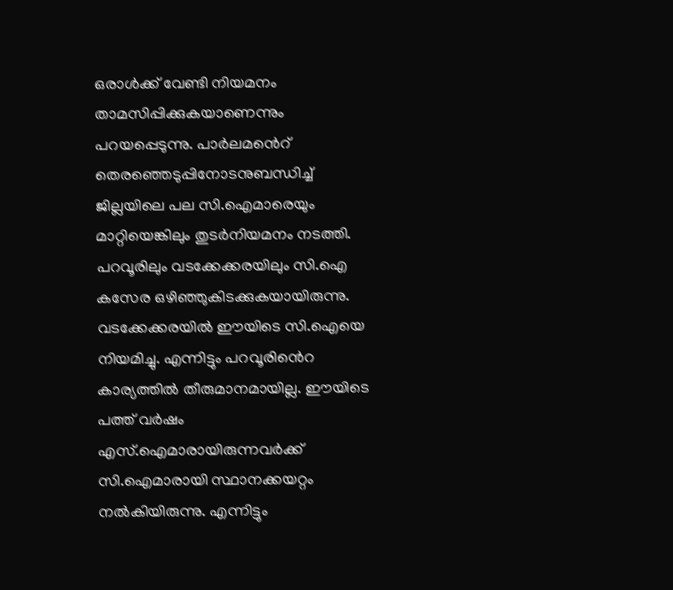ഒരാൾക്ക് വേണ്ടി നിയമനം താമസിപ്പിക്കുകയാണെന്നും പറയപ്പെടുന്നു. പാർലമൻെറ് തെരഞ്ഞെടുപ്പിനോടനുബന്ധിച്ച് ജില്ലയിലെ പല സി.ഐമാരെയും മാറ്റിയെങ്കിലും തുടർനിയമനം നടത്തി. പറവൂരിലും വടക്കേക്കരയിലും സി.ഐ കസേര ഒഴിഞ്ഞുകിടക്കുകയായിരുന്നു. വടക്കേക്കരയിൽ ഈയിടെ സി.ഐയെ നിയമിച്ചു. എന്നിട്ടും പറവൂരിൻെറ കാര്യത്തിൽ തീരുമാനമായില്ല. ഈയിടെ പത്ത് വർഷം എസ്.ഐമാരായിരുന്നവർക്ക് സി.ഐമാരായി സ്ഥാനക്കയറ്റം നൽകിയിരുന്നു. എന്നിട്ടും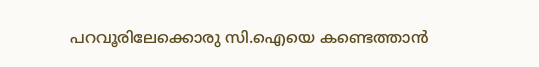പറവൂരിലേക്കൊരു സി.ഐയെ കണ്ടെത്താൻ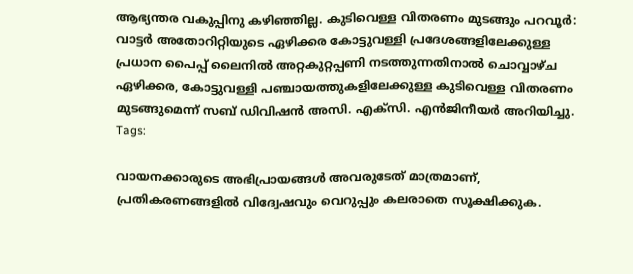ആഭ്യന്തര വകുപ്പിനു കഴിഞ്ഞില്ല. കുടിവെള്ള വിതരണം മുടങ്ങും പറവൂർ: വാട്ടർ അതോറിറ്റിയുടെ ഏഴിക്കര കോട്ടുവള്ളി പ്രദേശങ്ങളിലേക്കുള്ള പ്രധാന പൈപ്പ് ലൈനിൽ അറ്റകുറ്റപ്പണി നടത്തുന്നതിനാൽ ചൊവ്വാഴ്ച ഏഴിക്കര, കോട്ടുവള്ളി പഞ്ചായത്തുകളിലേക്കുള്ള കുടിവെള്ള വിതരണം മുടങ്ങുമെന്ന് സബ് ഡിവിഷൻ അസി. എക്സി. എൻജിനീയർ അറിയിച്ചു.
Tags:

വായനക്കാരുടെ അഭിപ്രായങ്ങള്‍ അവരുടേത് മാത്രമാണ്, പ്രതികരണങ്ങളിൽ വിദ്വേഷവും വെറുപ്പും കലരാതെ സൂക്ഷിക്കുക.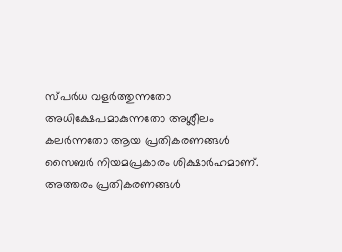സ്പർധ വളർത്തുന്നതോ അധിക്ഷേപമാകുന്നതോ അശ്ലീലം കലർന്നതോ ആയ പ്രതികരണങ്ങൾ സൈബർ നിയമപ്രകാരം ശിക്ഷാർഹമാണ്. അത്തരം പ്രതികരണങ്ങൾ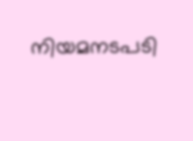നിയമനടപടി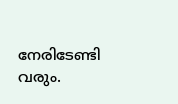നേരിടേണ്ടി വരും.